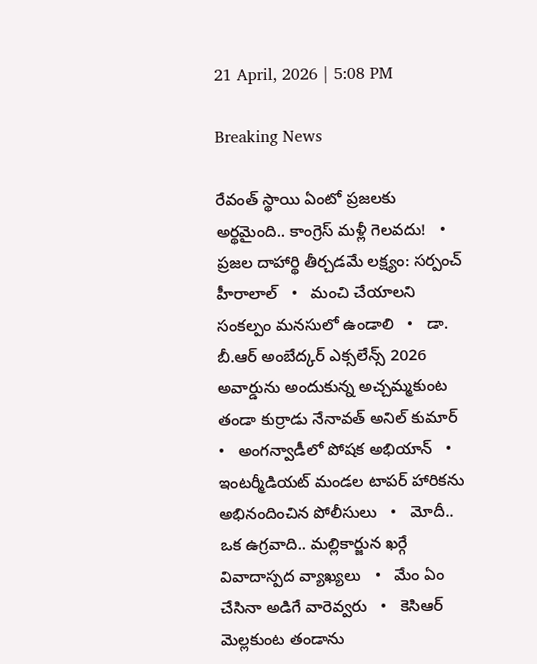21 April, 2026 | 5:08 PM

Breaking News

రేవంత్ స్థాయి ఏంటో ప్రజలకు అర్థమైంది.. కాంగ్రెస్ మళ్లీ గెలవదు!   •   ప్రజల దాహార్థి తీర్చడమే లక్ష్యం: సర్పంచ్ హీరాలాల్   •   మంచి చేయాలని సంకల్పం మనసులో ఉండాలి   •   డా. బీ.ఆర్ అంబేద్కర్ ఎక్సలేన్స్ 2026 అవార్డును అందుకున్న అచ్చమ్మకుంట తండా కుర్రాడు నేనావత్ అనిల్ కుమార్   •   అంగన్వాడీలో పోషక అభియాన్   •   ఇంటర్మీడియట్ మండల టాపర్ హారికను అభినందించిన పోలీసులు   •   మోదీ.. ఒక ఉగ్రవాది.. మల్లికార్జున ఖర్గే వివాదాస్పద వ్యాఖ్యలు   •   మేం ఏం చేసినా అడిగే వారెవ్వరు   •   కెసిఆర్ మెల్లకుంట తండాను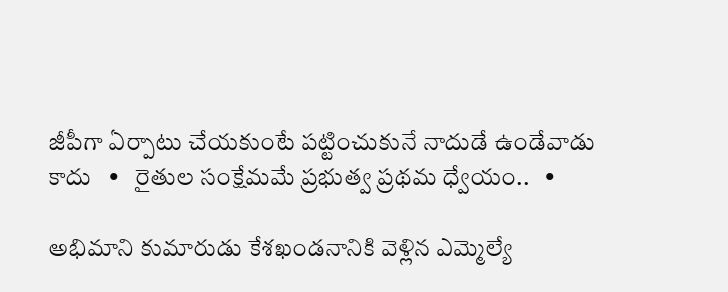జీపీగా ఏర్పాటు చేయకుంటే పట్టించుకునే నాదుడే ఉండేవాడు కాదు   •   రైతుల సంక్షేమమే ప్రభుత్వ ప్రథమ ధ్వేయం..   •

అభిమాని కుమారుడు కేశఖండనానికి వెళ్లిన ఎమ్మెల్యే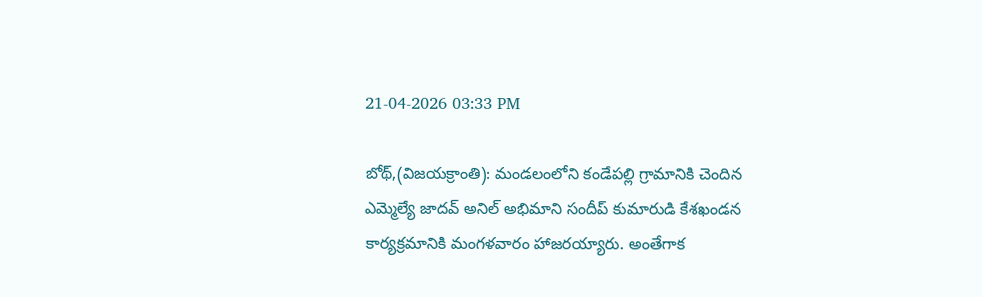21-04-2026 03:33 PM

బోథ్,(విజయక్రాంతి): మండలంలోని కండేపల్లి గ్రామానికి చెందిన ఎమ్మెల్యే జాదవ్ అనిల్ అభిమాని సందీప్ కుమారుడి కేశఖండన కార్యక్రమానికి మంగళవారం హాజరయ్యారు. అంతేగాక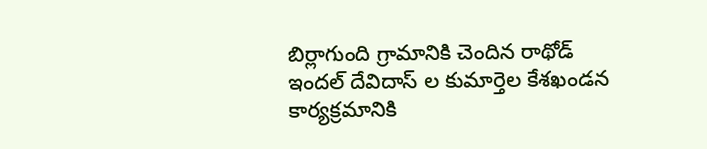బిర్లాగుంది గ్రామానికి చెందిన రాథోడ్ ఇందల్ దేవిదాస్ ల కుమార్తెల కేశఖండన కార్యక్రమానికి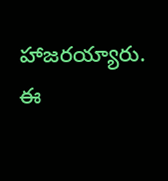హాజరయ్యారు. ఈ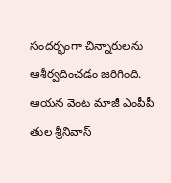సందర్భంగా చిన్నారులను ఆశీర్వదించడం జరిగింది. ఆయన వెంట మాజీ ఎంపీపీ తుల శ్రీనివాస్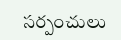సర్పంచులు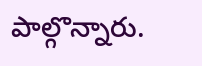పాల్గొన్నారు.